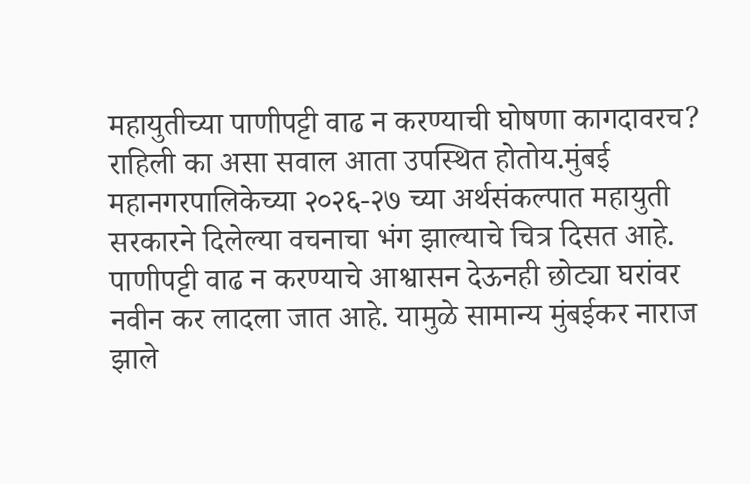महायुतीच्या पाणीपट्टी वाढ न करण्याची घोषणा कागदावरच? राहिली का असा सवाल आता उपस्थित होतोय.मुंबई महानगरपालिकेच्या २०२६-२७ च्या अर्थसंकल्पात महायुती सरकारने दिलेल्या वचनाचा भंग झाल्याचे चित्र दिसत आहे. पाणीपट्टी वाढ न करण्याचे आश्वासन देऊनही छोट्या घरांवर नवीन कर लादला जात आहे. यामुळे सामान्य मुंबईकर नाराज झाले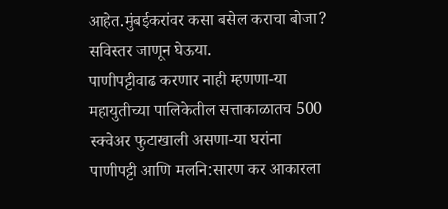आहेत.मुंबईकरांवर कसा बसेल कराचा बोजा? सविस्तर जाणून घेऊया.
पाणीपट्टीवाढ करणार नाही म्हणणा-या महायुतीच्या पालिकेतील सत्ताकाळातच 500 स्क्वेअर फुटाखाली असणा-या घरांना पाणीपट्टी आणि मलनि:सारण कर आकारला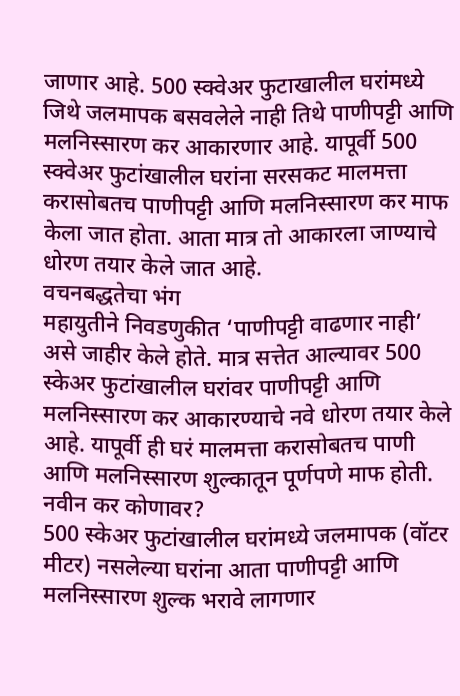जाणार आहे. 500 स्क्वेअर फुटाखालील घरांमध्ये जिथे जलमापक बसवलेले नाही तिथे पाणीपट्टी आणि मलनिस्सारण कर आकारणार आहे. यापूर्वी 500 स्क्वेअर फुटांखालील घरांना सरसकट मालमत्ता करासोबतच पाणीपट्टी आणि मलनिस्सारण कर माफ केला जात होता. आता मात्र तो आकारला जाण्याचे धोरण तयार केले जात आहे.
वचनबद्धतेचा भंग
महायुतीने निवडणुकीत ‘पाणीपट्टी वाढणार नाही’ असे जाहीर केले होते. मात्र सत्तेत आल्यावर 500 स्केअर फुटांखालील घरांवर पाणीपट्टी आणि मलनिस्सारण कर आकारण्याचे नवे धोरण तयार केले आहे. यापूर्वी ही घरं मालमत्ता करासोबतच पाणी आणि मलनिस्सारण शुल्कातून पूर्णपणे माफ होती.
नवीन कर कोणावर?
500 स्केअर फुटांखालील घरांमध्ये जलमापक (वॉटर मीटर) नसलेल्या घरांना आता पाणीपट्टी आणि मलनिस्सारण शुल्क भरावे लागणार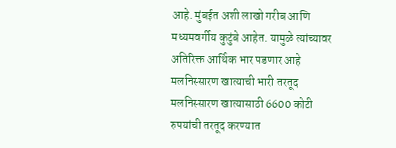आहे. मुंबईत अशी लाखो गरीब आणि मध्यमवर्गीय कुटुंबे आहेत. यामुळे त्यांच्यावर अतिरिक्त आर्थिक भार पडणार आहे
मलनिस्सारण खात्याची भारी तरतूद
मलनिस्सारण खात्यासाठी 6600 कोटी रुपयांची तरतूद करण्यात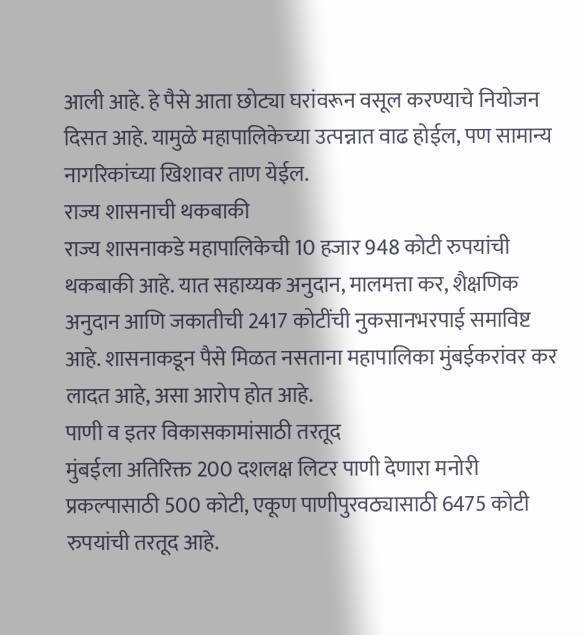आली आहे. हे पैसे आता छोट्या घरांवरून वसूल करण्याचे नियोजन दिसत आहे. यामुळे महापालिकेच्या उत्पन्नात वाढ होईल, पण सामान्य नागरिकांच्या खिशावर ताण येईल.
राज्य शासनाची थकबाकी
राज्य शासनाकडे महापालिकेची 10 हजार 948 कोटी रुपयांची थकबाकी आहे. यात सहाय्यक अनुदान, मालमत्ता कर, शैक्षणिक अनुदान आणि जकातीची 2417 कोटींची नुकसानभरपाई समाविष्ट आहे. शासनाकडून पैसे मिळत नसताना महापालिका मुंबईकरांवर कर लादत आहे, असा आरोप होत आहे.
पाणी व इतर विकासकामांसाठी तरतूद
मुंबईला अतिरिक्त 200 दशलक्ष लिटर पाणी देणारा मनोरी प्रकल्पासाठी 500 कोटी, एकूण पाणीपुरवठ्यासाठी 6475 कोटी रुपयांची तरतूद आहे.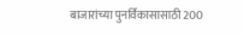बाजारांच्या पुनर्विकासासाठी 200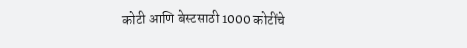कोटी आणि बेस्टसाठी 1000 कोटींचे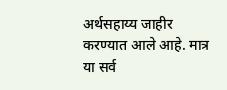अर्थसहाय्य जाहीर करण्यात आले आहे. मात्र या सर्व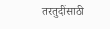तरतुदींसाठी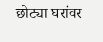छोट्या घरांवर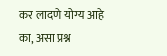कर लादणे योग्य आहे का, असा प्रश्न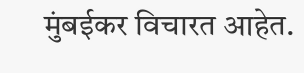मुंबईकर विचारत आहेत.